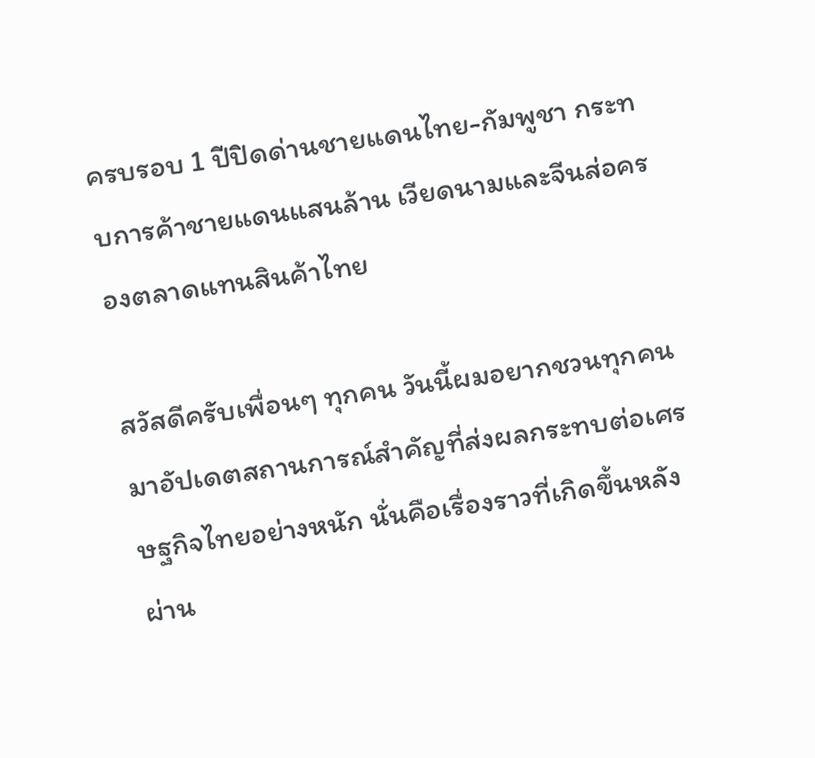ครบรอบ 1 ปีปิดด่านชายแดนไทย-กัมพูชา กระทบการค้าชายแดนแสนล้าน เวียดนามและจีนส่อครองตลาดแทนสินค้าไทย

สวัสดีครับเพื่อนๆ ทุกคน วันนี้ผมอยากชวนทุกคนมาอัปเดตสถานการณ์สำคัญที่ส่งผลกระทบต่อเศรษฐกิจไทยอย่างหนัก นั่นคือเรื่องราวที่เกิดขึ้นหลังผ่าน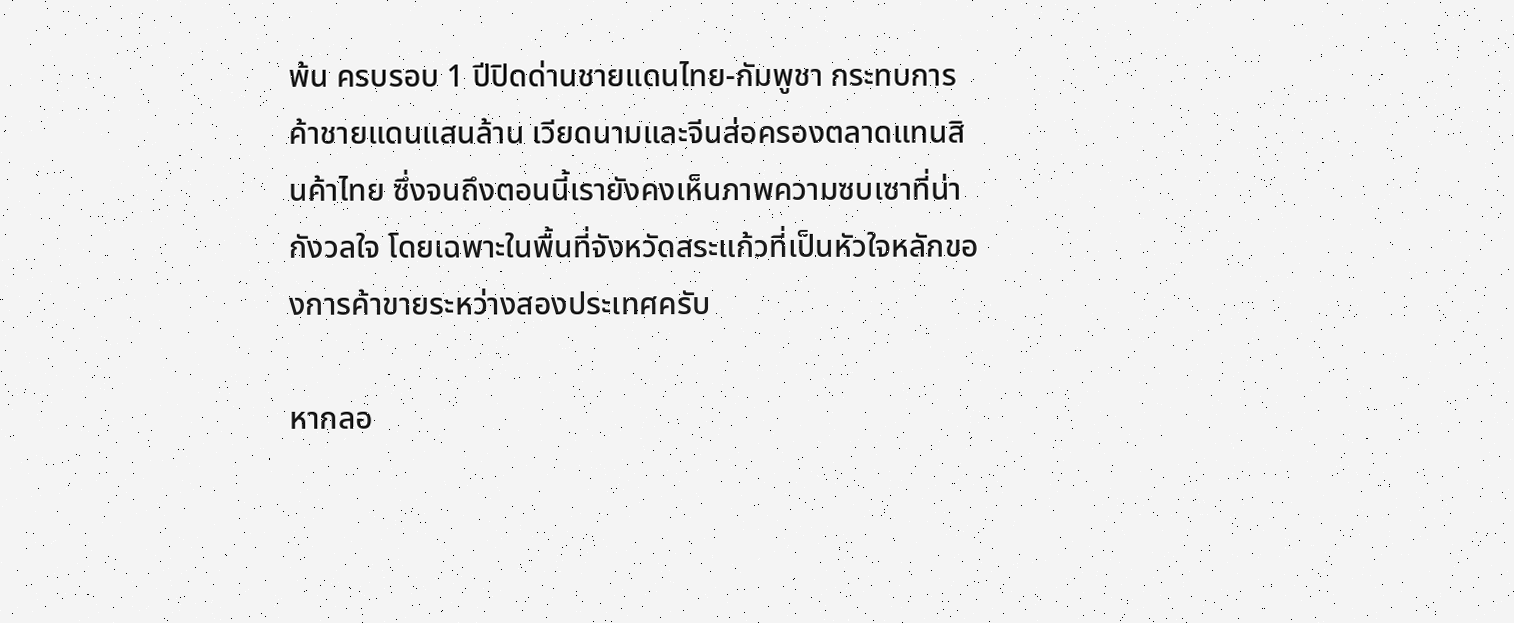พ้น ครบรอบ 1 ปีปิดด่านชายแดนไทย-กัมพูชา กระทบการค้าชายแดนแสนล้าน เวียดนามและจีนส่อครองตลาดแทนสินค้าไทย ซึ่งจนถึงตอนนี้เรายังคงเห็นภาพความซบเซาที่น่ากังวลใจ โดยเฉพาะในพื้นที่จังหวัดสระแก้วที่เป็นหัวใจหลักของการค้าขายระหว่างสองประเทศครับ

หากลอ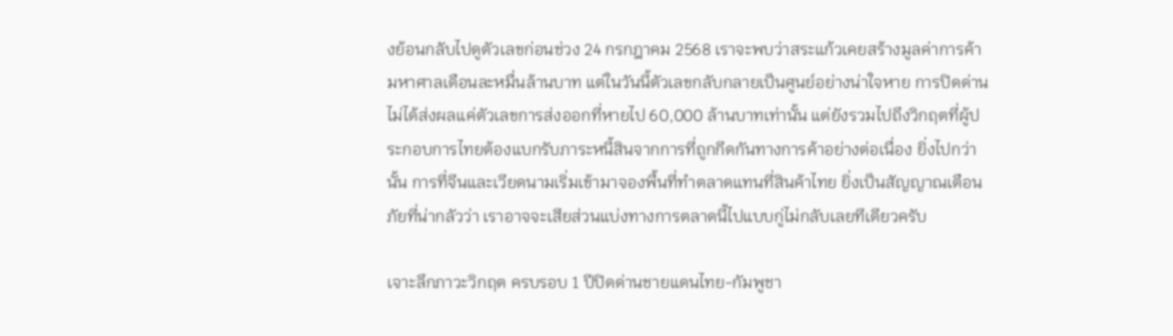งย้อนกลับไปดูตัวเลขก่อนช่วง 24 กรกฎาคม 2568 เราจะพบว่าสระแก้วเคยสร้างมูลค่าการค้ามหาศาลเดือนละหมื่นล้านบาท แต่ในวันนี้ตัวเลขกลับกลายเป็นศูนย์อย่างน่าใจหาย การปิดด่านไม่ได้ส่งผลแค่ตัวเลขการส่งออกที่หายไป 60,000 ล้านบาทเท่านั้น แต่ยังรวมไปถึงวิกฤตที่ผู้ประกอบการไทยต้องแบกรับภาระหนี้สินจากการที่ถูกกีดกันทางการค้าอย่างต่อเนื่อง ยิ่งไปกว่านั้น การที่จีนและเวียดนามเริ่มเข้ามาจองพื้นที่ทำตลาดแทนที่สินค้าไทย ยิ่งเป็นสัญญาณเตือนภัยที่น่ากลัวว่า เราอาจจะเสียส่วนแบ่งทางการตลาดนี้ไปแบบกู่ไม่กลับเลยทีเดียวครับ

เจาะลึกภาวะวิกฤต ครบรอบ 1 ปีปิดด่านชายแดนไทย-กัมพูชา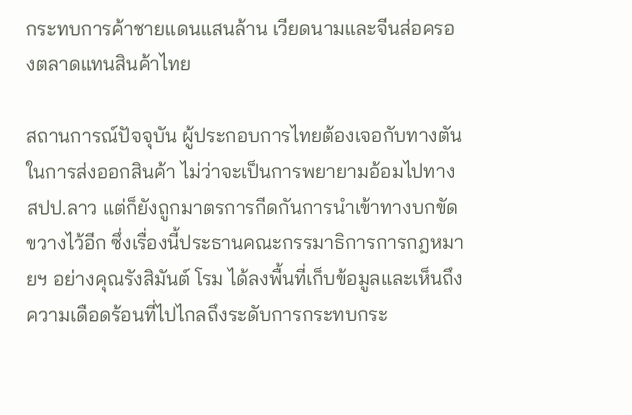กระทบการค้าชายแดนแสนล้าน เวียดนามและจีนส่อครองตลาดแทนสินค้าไทย

สถานการณ์ปัจจุบัน ผู้ประกอบการไทยต้องเจอกับทางตันในการส่งออกสินค้า ไม่ว่าจะเป็นการพยายามอ้อมไปทาง สปป.ลาว แต่ก็ยังถูกมาตรการกีดกันการนำเข้าทางบกขัดขวางไว้อีก ซึ่งเรื่องนี้ประธานคณะกรรมาธิการการกฎหมายฯ อย่างคุณรังสิมันต์ โรม ได้ลงพื้นที่เก็บข้อมูลและเห็นถึงความเดือดร้อนที่ไปไกลถึงระดับการกระทบกระ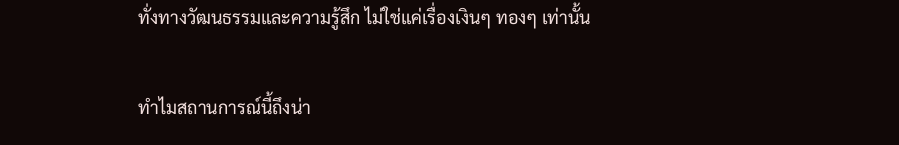ทั่งทางวัฒนธรรมและความรู้สึก ไม่ใช่แค่เรื่องเงินๆ ทองๆ เท่านั้น

ทำไมสถานการณ์นี้ถึงน่า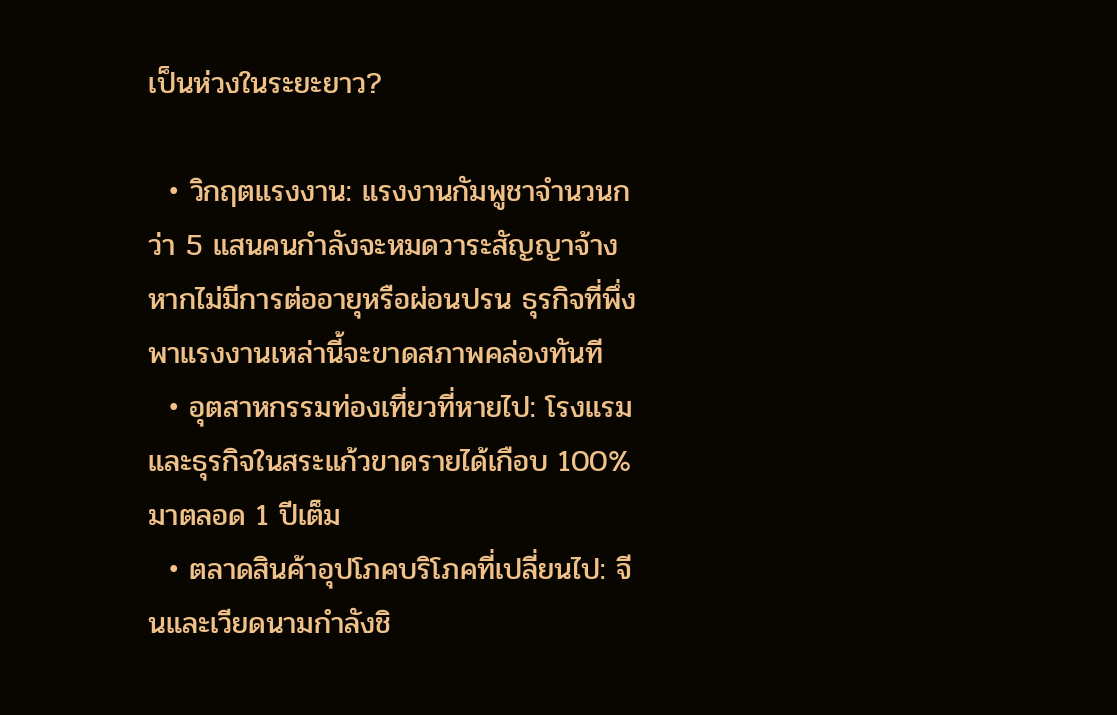เป็นห่วงในระยะยาว?

  • วิกฤตแรงงาน: แรงงานกัมพูชาจำนวนกว่า 5 แสนคนกำลังจะหมดวาระสัญญาจ้าง หากไม่มีการต่ออายุหรือผ่อนปรน ธุรกิจที่พึ่งพาแรงงานเหล่านี้จะขาดสภาพคล่องทันที
  • อุตสาหกรรมท่องเที่ยวที่หายไป: โรงแรมและธุรกิจในสระแก้วขาดรายได้เกือบ 100% มาตลอด 1 ปีเต็ม
  • ตลาดสินค้าอุปโภคบริโภคที่เปลี่ยนไป: จีนและเวียดนามกำลังชิ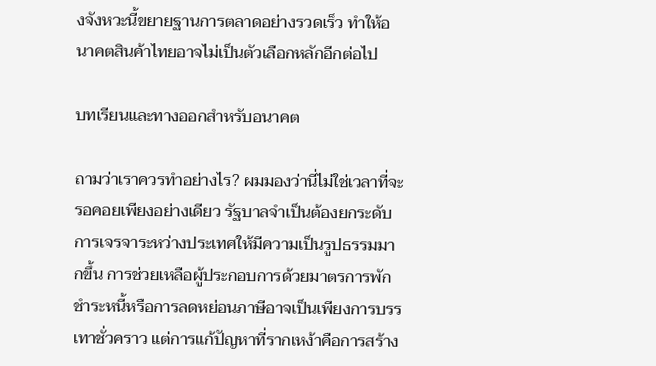งจังหวะนี้ขยายฐานการตลาดอย่างรวดเร็ว ทำให้อนาคตสินค้าไทยอาจไม่เป็นตัวเลือกหลักอีกต่อไป

บทเรียนและทางออกสำหรับอนาคต

ถามว่าเราควรทำอย่างไร? ผมมองว่านี่ไม่ใช่เวลาที่จะรอคอยเพียงอย่างเดียว รัฐบาลจำเป็นต้องยกระดับการเจรจาระหว่างประเทศให้มีความเป็นรูปธรรมมากขึ้น การช่วยเหลือผู้ประกอบการด้วยมาตรการพักชำระหนี้หรือการลดหย่อนภาษีอาจเป็นเพียงการบรรเทาชั่วคราว แต่การแก้ปัญหาที่รากเหง้าคือการสร้าง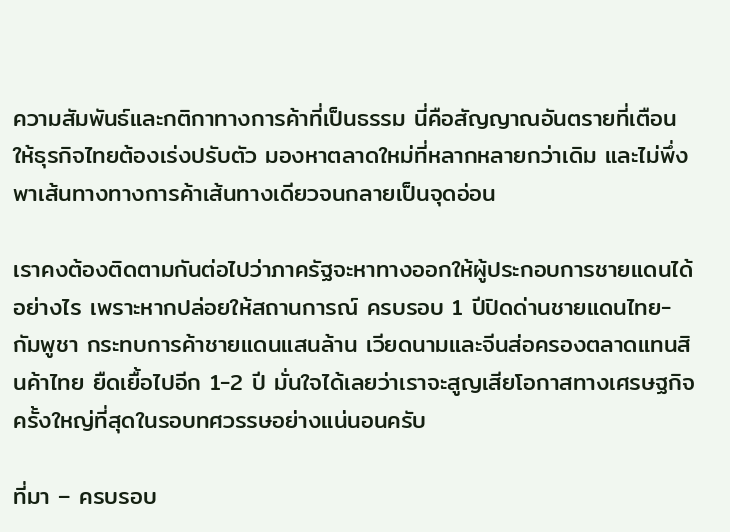ความสัมพันธ์และกติกาทางการค้าที่เป็นธรรม นี่คือสัญญาณอันตรายที่เตือนให้ธุรกิจไทยต้องเร่งปรับตัว มองหาตลาดใหม่ที่หลากหลายกว่าเดิม และไม่พึ่งพาเส้นทางทางการค้าเส้นทางเดียวจนกลายเป็นจุดอ่อน

เราคงต้องติดตามกันต่อไปว่าภาครัฐจะหาทางออกให้ผู้ประกอบการชายแดนได้อย่างไร เพราะหากปล่อยให้สถานการณ์ ครบรอบ 1 ปีปิดด่านชายแดนไทย-กัมพูชา กระทบการค้าชายแดนแสนล้าน เวียดนามและจีนส่อครองตลาดแทนสินค้าไทย ยืดเยื้อไปอีก 1-2 ปี มั่นใจได้เลยว่าเราจะสูญเสียโอกาสทางเศรษฐกิจครั้งใหญ่ที่สุดในรอบทศวรรษอย่างแน่นอนครับ

ที่มา – ครบรอบ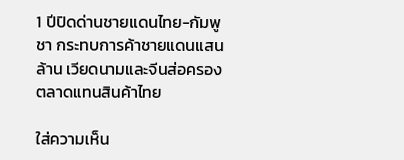1 ปีปิดด่านชายแดนไทย-กัมพูชา กระทบการค้าชายแดนแสนล้าน เวียดนามและจีนส่อครองตลาดแทนสินค้าไทย

ใส่ความเห็น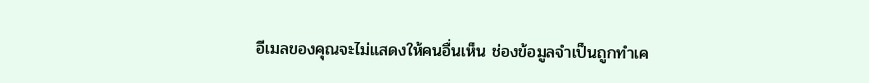อีเมลของคุณจะไม่แสดงให้คนอื่นเห็น ช่องข้อมูลจำเป็นถูกทำเค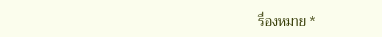รื่องหมาย *